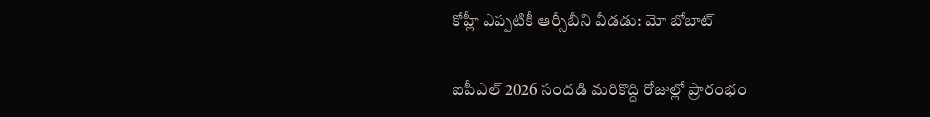కోహ్లీ ఎప్పటికీ ఆర్సీబీని వీడడు: మో బోబాట్

ఐపీఎల్ 2026 సందడి మరికొద్ది రోజుల్లో ప్రారంభం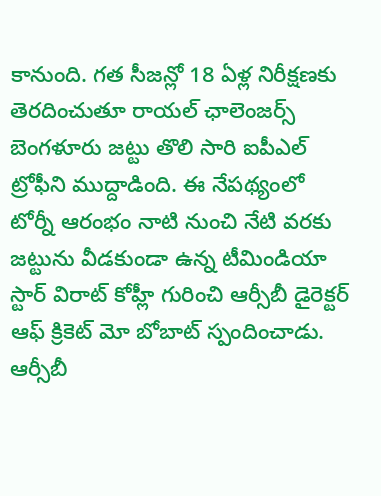కానుంది. గత సీజన్లో 18 ఏళ్ల నిరీక్షణకు తెరదించుతూ రాయల్ ఛాలెంజర్స్ బెంగళూరు జట్టు తొలి సారి ఐపీఎల్ ట్రోఫీని ముద్దాడింది. ఈ నేపథ్యంలో టోర్నీ ఆరంభం నాటి నుంచి నేటి వరకు జట్టును వీడకుండా ఉన్న టీమిండియా స్టార్ విరాట్ కోహ్లీ గురించి ఆర్సీబీ డైరెక్టర్ ఆఫ్ క్రికెట్ మో బోబాట్ స్పందించాడు. ఆర్సీబీ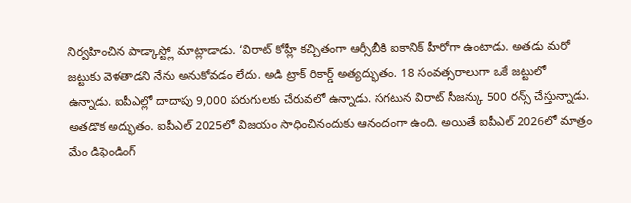నిర్వహించిన పాడ్కాస్ట్లో మాట్లాడాడు. ‘విరాట్ కోహ్లీ కచ్చితంగా ఆర్సీబీకి ఐకానిక్ హీరోగా ఉంటాడు. అతడు మరో జట్టుకు వెళతాడని నేను అనుకోవడం లేదు. అడి ట్రాక్ రికార్డ్ అత్యద్భుతం. 18 సంవత్సరాలుగా ఒకే జట్టులో ఉన్నాడు. ఐపీఎల్లో దాదాపు 9,000 పరుగులకు చేరువలో ఉన్నాడు. సగటున విరాట్ సీజన్కు 500 రన్స్ చేస్తున్నాడు. అతడొక అద్భుతం. ఐపీఎల్ 2025లో విజయం సాధించినందుకు ఆనందంగా ఉంది. అయితే ఐపీఎల్ 2026లో మాత్రం మేం డిఫెండింగ్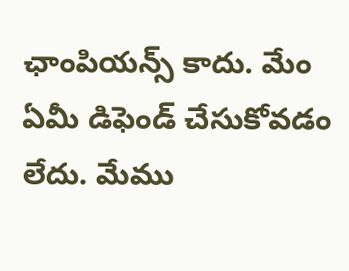ఛాంపియన్స్ కాదు. మేం ఏమీ డిఫెండ్ చేసుకోవడం లేదు. మేము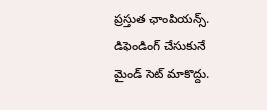ప్రస్తుత ఛాంపియన్స్. డిఫెండింగ్ చేసుకునే మైండ్ సెట్ మాకొద్దు.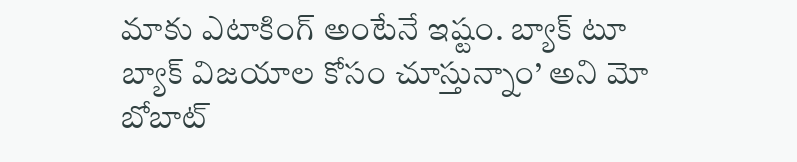మాకు ఎటాకింగ్ అంటేనే ఇష్టం. బ్యాక్ టూ బ్యాక్ విజయాల కోసం చూస్తున్నాం’ అని మో బోబాట్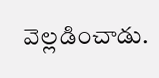వెల్లడించాడు.